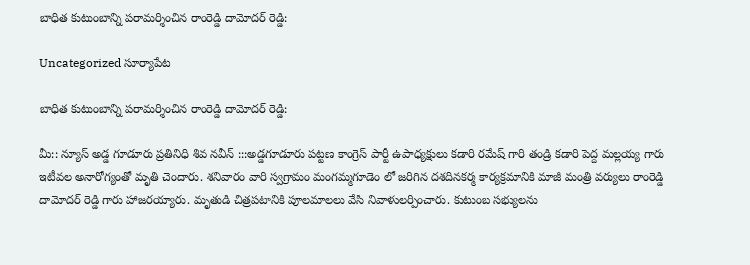బాధిత కుటుంబాన్ని పరామర్శించిన రాంరెడ్డి దామోదర్ రెడ్డి:

Uncategorized సూర్యాపేట

బాధిత కుటుంబాన్ని పరామర్శించిన రాంరెడ్డి దామోదర్ రెడ్డి:

మీ:: న్యూస్ అడ్డ గూడూరు ప్రతినిధి శివ నవీన్ :::అడ్డగూడూరు పట్టణ కాంగ్రెస్ పార్టీ ఉపాధ్యక్షులు కడారి రమేష్ గారి తండ్రి కడారి పెద్ద మల్లయ్య గారు ఇటీవల అనారోగ్యంతో మృతి చెందారు. శనివారం వారి స్వగ్రామం మంగమ్మగూడెం లో జరిగిన దశదినకర్మ కార్యక్రమానికి మాజీ మంత్రి వర్యులు రాంరెడ్డి దామోదర్ రెడ్డి గారు హాజరయ్యారు. మృతుడి చిత్రపటానికి పూలమాలలు వేసి నివాళులర్పించారు. కుటుంబ సభ్యులను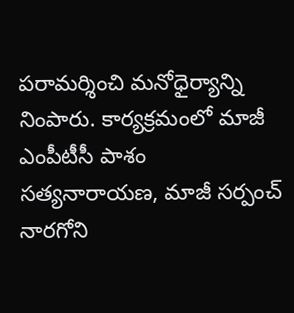పరామర్శించి మనోధైర్యాన్ని నింపారు. కార్యక్రమంలో మాజీ ఎంపీటీసీ పాశం సత్యనారాయణ, మాజీ సర్పంచ్ నారగోని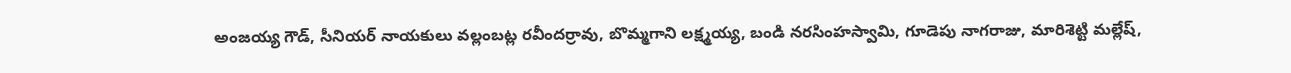అంజయ్య గౌడ్, సీనియర్ నాయకులు వల్లంబట్ల రవీందర్రావు, బొమ్మగాని లక్ష్మయ్య, బండి నరసింహస్వామి, గూడెపు నాగరాజు, మారిశెట్టి మల్లేష్,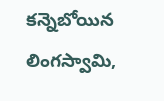కన్నెబోయిన లింగస్వామి,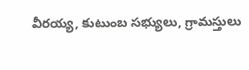వీరయ్య, కుటుంబ సభ్యులు, గ్రామస్తులు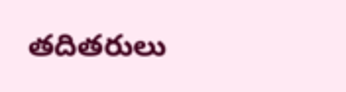తదితరులు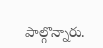పాల్గొన్నారు.